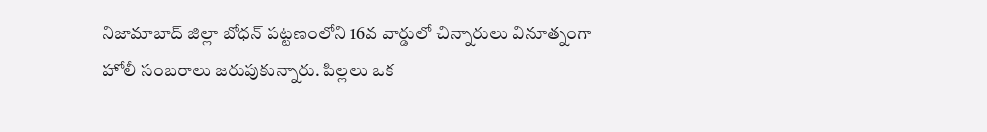నిజామాబాద్ జిల్లా బోధన్ పట్టణంలోని 16వ వార్డులో చిన్నారులు వినూత్నంగా హోలీ సంబరాలు జరుపుకున్నారు. పిల్లలు ఒక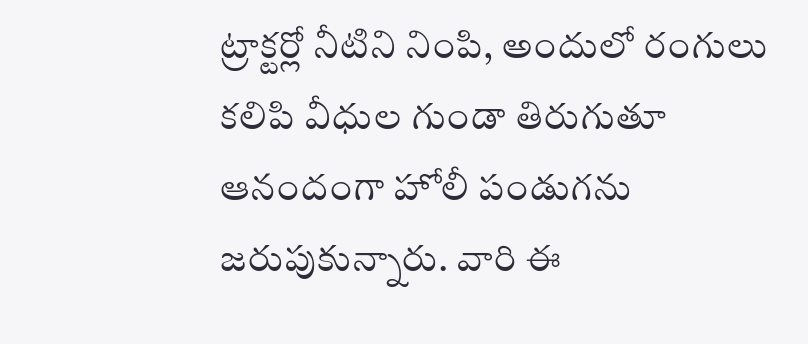ట్రాక్టర్లో నీటిని నింపి, అందులో రంగులు కలిపి వీధుల గుండా తిరుగుతూ ఆనందంగా హోలీ పండుగను జరుపుకున్నారు. వారి ఈ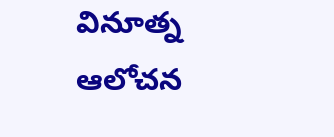వినూత్న ఆలోచన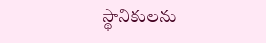స్థానికులను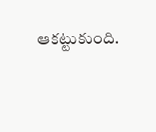ఆకట్టుకుంది.